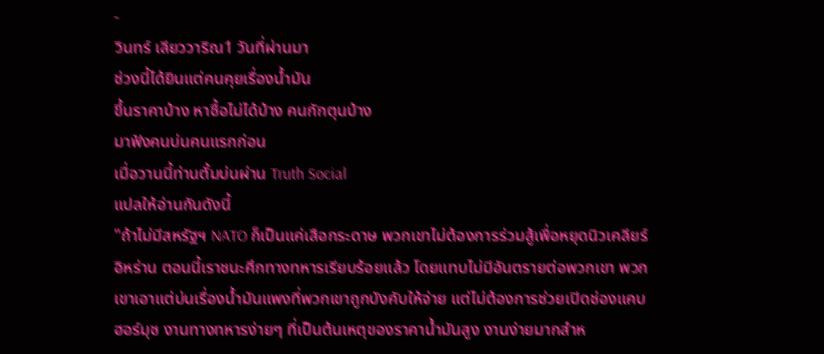-
วินทร์ เลียววาริณ1 วันที่ผ่านมา
ช่วงนี้ได้ยินแต่คนคุยเรื่องน้ำมัน
ขึ้นราคาบ้าง หาซื้อไม่ได้บ้าง คนกักตุนบ้าง
มาฟังคนบ่นคนแรกก่อน
เมื่อวานนี้ท่านตั้มบ่นผ่าน Truth Social
แปลให้อ่านกันดังนี้
"ถ้าไม่มีสหรัฐฯ NATO ก็เป็นแค่เสือกระดาษ พวกเขาไม่ต้องการร่วมสู้เพื่อหยุดนิวเคลียร์อิหร่าน ตอนนี้เราชนะศึกทางทหารเรียบร้อยแล้ว โดยแทบไม่มีอันตรายต่อพวกเขา พวกเขาเอาแต่บ่นเรื่องน้ำมันแพงที่พวกเขาถูกบังคับให้จ่าย แต่ไม่ต้องการช่วยเปิดช่องแคบฮอร์มุซ งานทางทหารง่ายๆ ที่เป็นต้นเหตุของราคาน้ำมันสูง งานง่ายมากสำห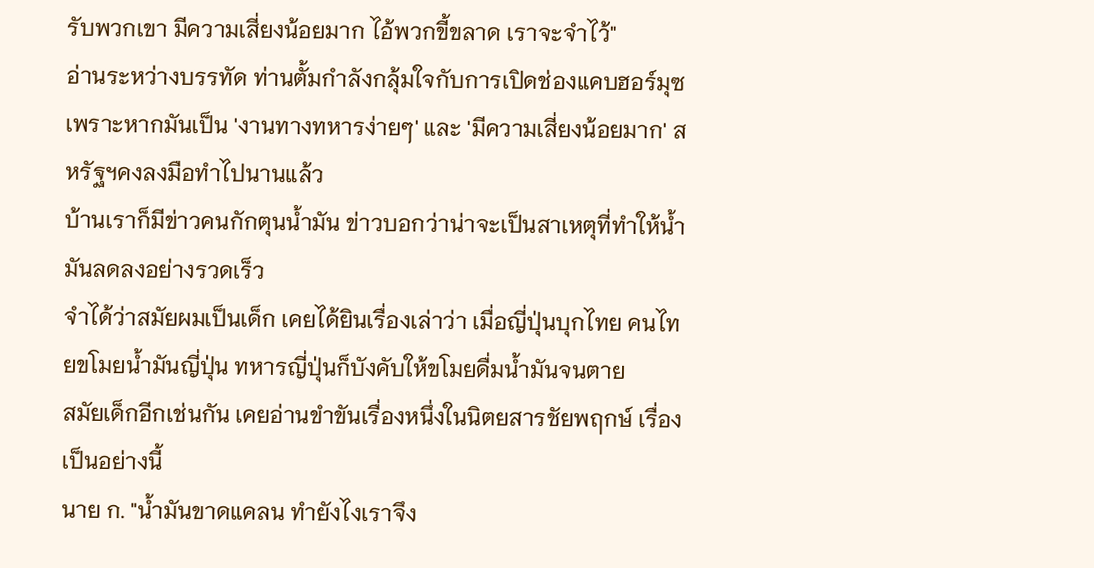รับพวกเขา มีความเสี่ยงน้อยมาก ไอ้พวกขี้ขลาด เราจะจำไว้"
อ่านระหว่างบรรทัด ท่านตั้มกำลังกลุ้มใจกับการเปิดช่องแคบฮอร์มุซ
เพราะหากมันเป็น 'งานทางทหารง่ายๆ' และ 'มีความเสี่ยงน้อยมาก' สหรัฐฯคงลงมือทำไปนานแล้ว
บ้านเราก็มีข่าวคนกักตุนน้ำมัน ข่าวบอกว่าน่าจะเป็นสาเหตุที่ทำให้น้ำมันลดลงอย่างรวดเร็ว
จำได้ว่าสมัยผมเป็นเด็ก เคยได้ยินเรื่องเล่าว่า เมื่อญี่ปุ่นบุกไทย คนไทยขโมยน้ำมันญี่ปุ่น ทหารญี่ปุ่นก็บังคับให้ขโมยดื่มน้ำมันจนตาย
สมัยเด็กอีกเช่นกัน เคยอ่านขำขันเรื่องหนึ่งในนิตยสารชัยพฤกษ์ เรื่องเป็นอย่างนี้
นาย ก. "น้ำมันขาดแคลน ทำยังไงเราจึง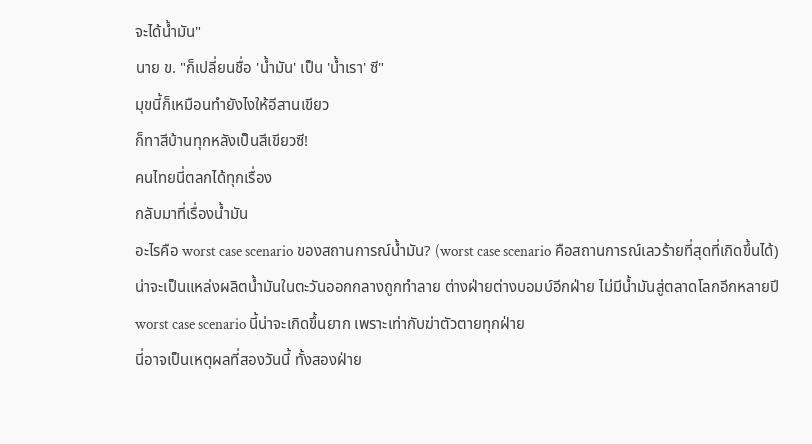จะได้น้ำมัน"
นาย ข. "ก็เปลี่ยนชื่อ 'น้ำมัน' เป็น 'น้ำเรา' ซี"
มุขนี้ก็เหมือนทำยังไงให้อีสานเขียว
ก็ทาสีบ้านทุกหลังเป็นสีเขียวซี!
คนไทยนี่ตลกได้ทุกเรื่อง
กลับมาที่เรื่องน้ำมัน
อะไรคือ worst case scenario ของสถานการณ์น้ำมัน? (worst case scenario คือสถานการณ์เลวร้ายที่สุดที่เกิดขึ้นได้)
น่าจะเป็นแหล่งผลิตน้ำมันในตะวันออกกลางถูกทำลาย ต่างฝ่ายต่างบอมบ์อีกฝ่าย ไม่มีน้ำมันสู่ตลาดโลกอีกหลายปี
worst case scenario นี้น่าจะเกิดขึ้นยาก เพราะเท่ากับฆ่าตัวตายทุกฝ่าย
นี่อาจเป็นเหตุผลที่สองวันนี้ ทั้งสองฝ่าย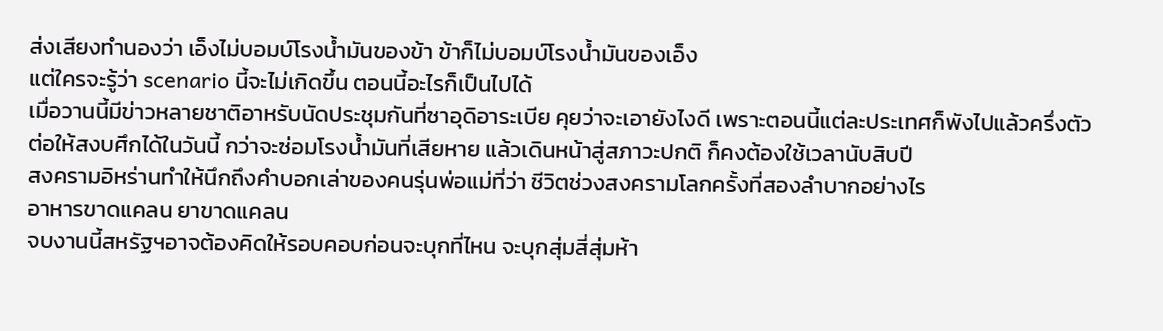ส่งเสียงทำนองว่า เอ็งไม่บอมบ์โรงน้ำมันของข้า ข้าก็ไม่บอมบ์โรงน้ำมันของเอ็ง
แต่ใครจะรู้ว่า scenario นี้จะไม่เกิดขึ้น ตอนนี้อะไรก็เป็นไปได้
เมื่อวานนี้มีข่าวหลายชาติอาหรับนัดประชุมกันที่ซาอุดิอาระเบีย คุยว่าจะเอายังไงดี เพราะตอนนี้แต่ละประเทศก็พังไปแล้วครึ่งตัว
ต่อให้สงบศึกได้ในวันนี้ กว่าจะซ่อมโรงน้ำมันที่เสียหาย แล้วเดินหน้าสู่สภาวะปกติ ก็คงต้องใช้เวลานับสิบปี
สงครามอิหร่านทำให้นึกถึงคำบอกเล่าของคนรุ่นพ่อแม่ที่ว่า ชีวิตช่วงสงครามโลกครั้งที่สองลำบากอย่างไร
อาหารขาดแคลน ยาขาดแคลน
จบงานนี้สหรัฐฯอาจต้องคิดให้รอบคอบก่อนจะบุกที่ไหน จะบุกสุ่มสี่สุ่มห้า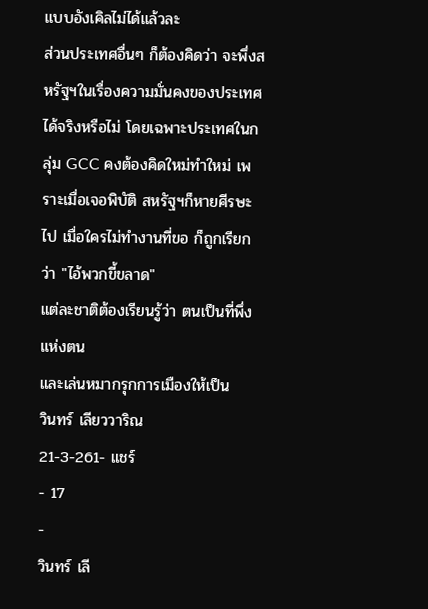แบบอังเคิลไม่ได้แล้วละ
ส่วนประเทศอื่นๆ ก็ต้องคิดว่า จะพึ่งสหรัฐฯในเรื่องความมั่นคงของประเทศได้จริงหรือไม่ โดยเฉพาะประเทศในกลุ่ม GCC คงต้องคิดใหม่ทำใหม่ เพราะเมื่อเจอพิบัติ สหรัฐฯก็หายศีรษะไป เมื่อใครไม่ทำงานที่ขอ ก็ถูกเรียกว่า "ไอ้พวกขี้ขลาด"
แต่ละชาติต้องเรียนรู้ว่า ตนเป็นที่พึ่งแห่งตน
และเล่นหมากรุกการเมืองให้เป็น
วินทร์ เลียววาริณ
21-3-261- แชร์
- 17
-
วินทร์ เลี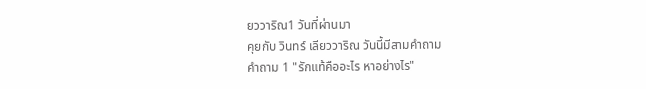ยววาริณ1 วันที่ผ่านมา
คุยกับ วินทร์ เลียววาริณ วันนี้มีสามคำถาม
คำถาม 1 "รักแท้คืออะไร หาอย่างไร"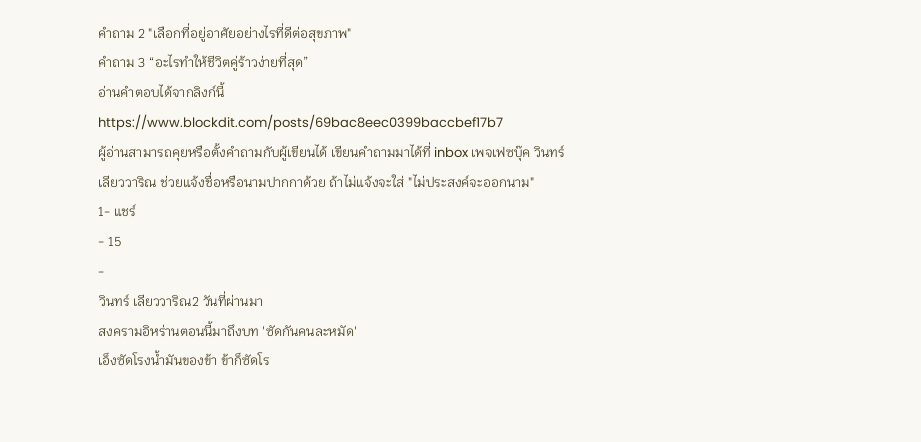คำถาม 2 "เลือกที่อยู่อาศัยอย่างไรที่ดีต่อสุขภาพ"
คำถาม 3 “อะไรทำให้ชีวิตคู่ร้าวง่ายที่สุด”
อ่านคำตอบได้จากลิงก์นี้ https://www.blockdit.com/posts/69bac8eec0399baccbef17b7
ผู้อ่านสามารถคุยหรือตั้งคำถามกับผู้เขียนได้ เขียนคำถามมาได้ที่ inbox เพจเฟซบุ๊ค วินทร์ เลียววาริณ ช่วยแจ้งชื่อหรือนามปากกาด้วย ถ้าไม่แจ้งจะใส่ "ไม่ประสงค์จะออกนาม"
1- แชร์
- 15
-
วินทร์ เลียววาริณ2 วันที่ผ่านมา
สงครามอิหร่านตอนนี้มาถึงบท 'ซัดกันคนละหมัด'
เอ็งซัดโรงน้ำมันของข้า ข้าก็ซัดโร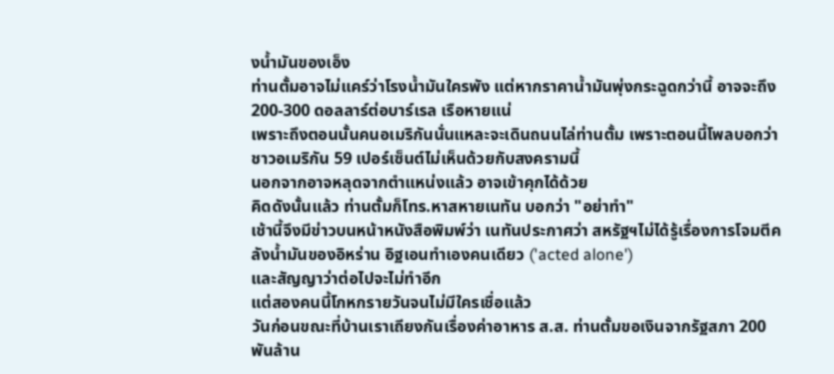งน้ำมันของเอ็ง
ท่านตั้มอาจไม่แคร์ว่าโรงน้ำมันใครพัง แต่หากราคาน้ำมันพุ่งกระฉูดกว่านี้ อาจจะถึง 200-300 ดอลลาร์ต่อบาร์เรล เรือหายแน่
เพราะถึงตอนนั้นคนอเมริกันนั่นแหละจะเดินถนนไล่ท่านตั้ม เพราะตอนนี้โพลบอกว่าชาวอเมริกัน 59 เปอร์เซ็นต์ไม่เห็นด้วยกับสงครามนี้
นอกจากอาจหลุดจากตำแหน่งแล้ว อาจเข้าคุกได้ด้วย
คิดดังนั้นแล้ว ท่านตั้มก็โทร.หาสหายเนทัน บอกว่า "อย่าทำ"
เช้านี้จึงมีข่าวบนหน้าหนังสือพิมพ์ว่า เนทันประกาศว่า สหรัฐฯไม่ได้รู้เรื่องการโจมตีคลังน้ำมันของอิหร่าน อิฐเอนทำเองคนเดียว ('acted alone')
และสัญญาว่าต่อไปจะไม่ทำอีก
แต่สองคนนี้โกหกรายวันจนไม่มีใครเชื่อแล้ว
วันก่อนขณะที่บ้านเราเถียงกันเรื่องค่าอาหาร ส.ส. ท่านตั้มขอเงินจากรัฐสภา 200 พันล้าน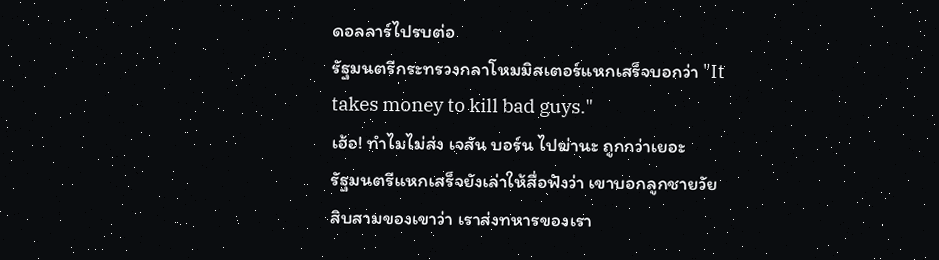ดอลลาร์ไปรบต่อ
รัฐมนตรีกระทรวงกลาโหมมิสเตอร์แหกเสร็จบอกว่า "It takes money to kill bad guys."
เฮ้อ! ทำไมไม่ส่ง เจสัน บอร์น ไปฆ่านะ ถูกกว่าเยอะ
รัฐมนตรีแหกเสร็จยังเล่าให้สื่อฟังว่า เขาบอกลูกชายวัยสิบสามของเขาว่า เราส่งทหารของเรา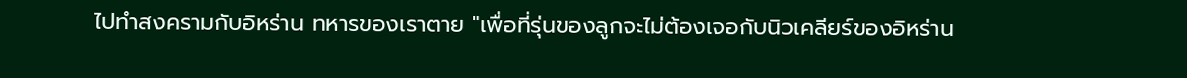ไปทำสงครามกับอิหร่าน ทหารของเราตาย "เพื่อที่รุ่นของลูกจะไม่ต้องเจอกับนิวเคลียร์ของอิหร่าน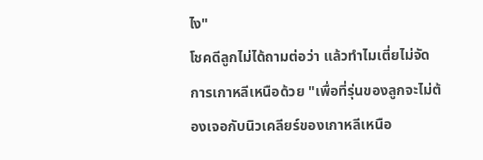ไง"
โชคดีลูกไม่ได้ถามต่อว่า แล้วทำไมเตี่ยไม่จัดการเกาหลีเหนือด้วย "เพื่อที่รุ่นของลูกจะไม่ต้องเจอกับนิวเคลียร์ของเกาหลีเหนือ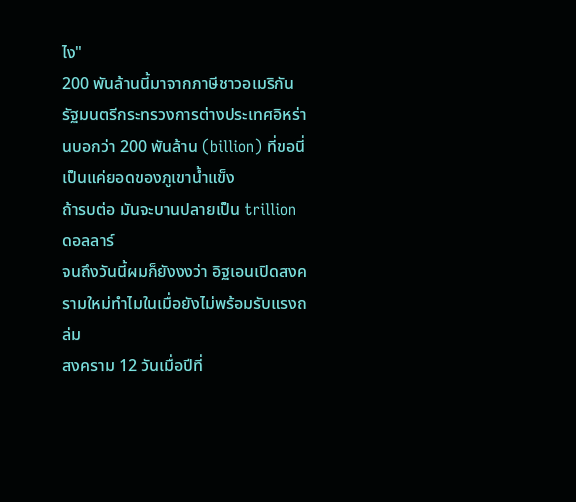ไง"
200 พันล้านนี้มาจากภาษีชาวอเมริกัน
รัฐมนตรีกระทรวงการต่างประเทศอิหร่านบอกว่า 200 พันล้าน (billion) ที่ขอนี่ เป็นแค่ยอดของภูเขาน้ำแข็ง
ถ้ารบต่อ มันจะบานปลายเป็น trillion ดอลลาร์
จนถึงวันนี้ผมก็ยังงงว่า อิฐเอนเปิดสงครามใหม่ทำไมในเมื่อยังไม่พร้อมรับแรงถล่ม
สงคราม 12 วันเมื่อปีที่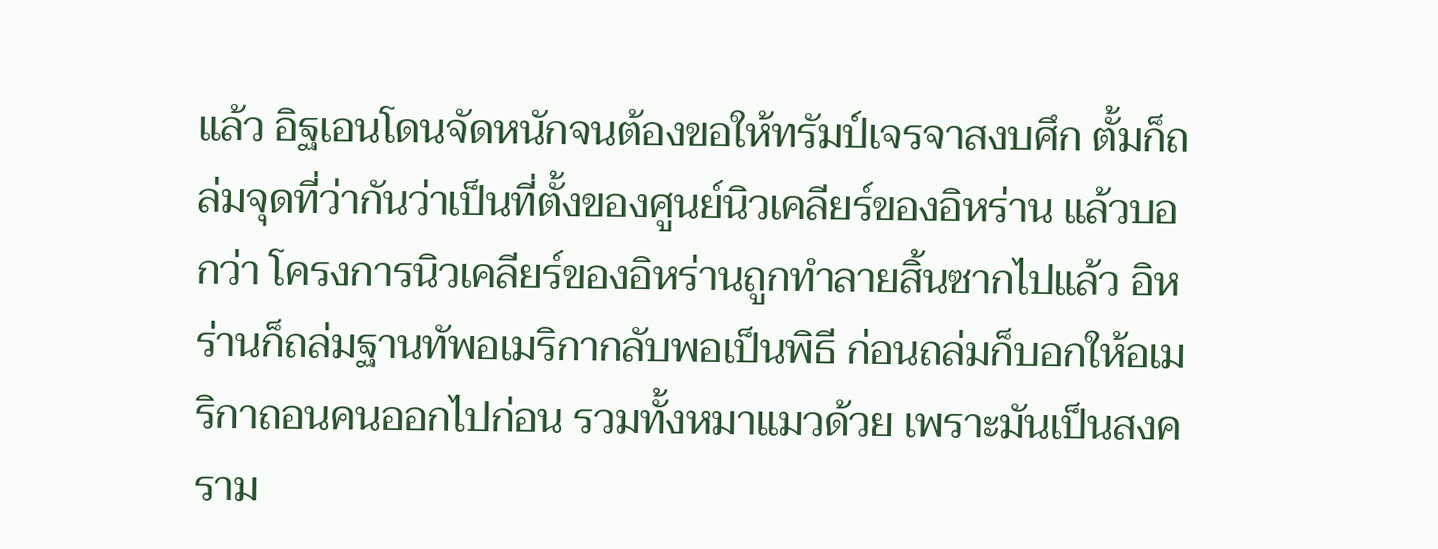แล้ว อิฐเอนโดนจัดหนักจนต้องขอให้ทรัมป์เจรจาสงบศึก ตั้มก็ถล่มจุดที่ว่ากันว่าเป็นที่ตั้งของศูนย์นิวเคลียร์ของอิหร่าน แล้วบอกว่า โครงการนิวเคลียร์ของอิหร่านถูกทำลายสิ้นซากไปแล้ว อิหร่านก็ถล่มฐานทัพอเมริกากลับพอเป็นพิธี ก่อนถล่มก็บอกให้อเมริกาถอนคนออกไปก่อน รวมทั้งหมาแมวด้วย เพราะมันเป็นสงคราม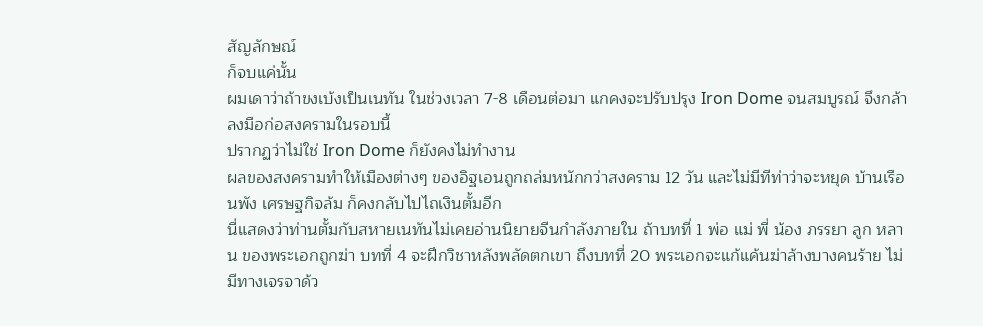สัญลักษณ์
ก็จบแค่นั้น
ผมเดาว่าถ้าขงเบ้งเป็นเนทัน ในช่วงเวลา 7-8 เดือนต่อมา แกคงจะปรับปรุง Iron Dome จนสมบูรณ์ จึงกล้าลงมือก่อสงครามในรอบนี้
ปรากฏว่าไม่ใช่ Iron Dome ก็ยังคงไม่ทำงาน
ผลของสงครามทำให้เมืองต่างๆ ของอิฐเอนถูกถล่มหนักกว่าสงคราม 12 วัน และไม่มีทีท่าว่าจะหยุด บ้านเรือนพัง เศรษฐกิจล้ม ก็คงกลับไปไถเงินตั้มอีก
นี่แสดงว่าท่านตั้มกับสหายเนทันไม่เคยอ่านนิยายจีนกำลังภายใน ถ้าบทที่ 1 พ่อ แม่ พี่ น้อง ภรรยา ลูก หลาน ของพระเอกถูกฆ่า บทที่ 4 จะฝึกวิชาหลังพลัดตกเขา ถึงบทที่ 20 พระเอกจะแก้แค้นฆ่าล้างบางคนร้าย ไม่มีทางเจรจาด้ว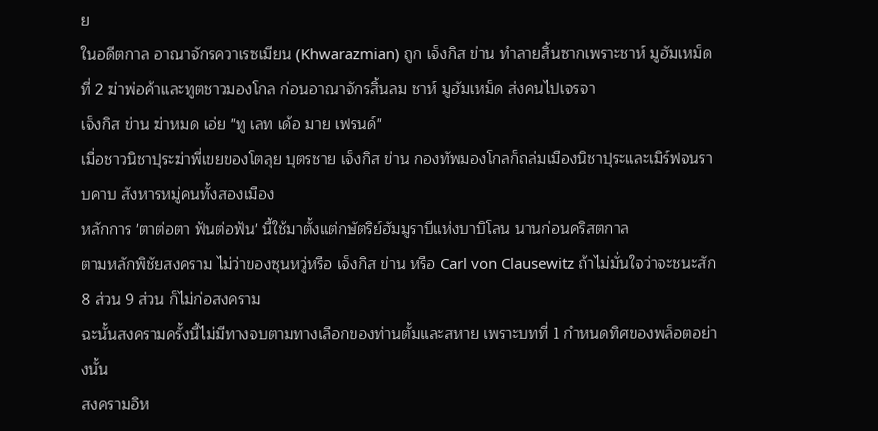ย
ในอดีตกาล อาณาจักรควาเรซเมียน (Khwarazmian) ถูก เจ็งกิส ข่าน ทำลายสิ้นซากเพราะชาห์ มูฮัมเหม็ด ที่ 2 ฆ่าพ่อค้าและทูตชาวมองโกล ก่อนอาณาจักรสิ้นลม ชาห์ มูฮัมเหม็ด ส่งคนไปเจรจา
เจ็งกิส ข่าน ฆ่าหมด เอ่ย "ทู เลท เด้อ มาย เฟรนด์"
เมื่อชาวนิชาปุระฆ่าพี่เขยของโตลุย บุตรชาย เจ็งกิส ข่าน กองทัพมองโกลก็ถล่มเมืองนิชาปุระและเมิร์ฟจนราบคาบ สังหารหมู่คนทั้งสองเมือง
หลักการ 'ตาต่อตา ฟันต่อฟัน' นี้ใช้มาตั้งแต่กษัตริย์ฮัมมูราบีแห่งบาบิโลน นานก่อนคริสตกาล
ตามหลักพิชัยสงคราม ไม่ว่าของซุนหวู่หรือ เจ็งกิส ข่าน หรือ Carl von Clausewitz ถ้าไม่มั่นใจว่าจะชนะสัก 8 ส่วน 9 ส่วน ก็ไม่ก่อสงคราม
ฉะนั้นสงครามครั้งนี้ไม่มีทางจบตามทางเลือกของท่านตั้มและสหาย เพราะบทที่ 1 กำหนดทิศของพล็อตอย่างนั้น
สงครามอิห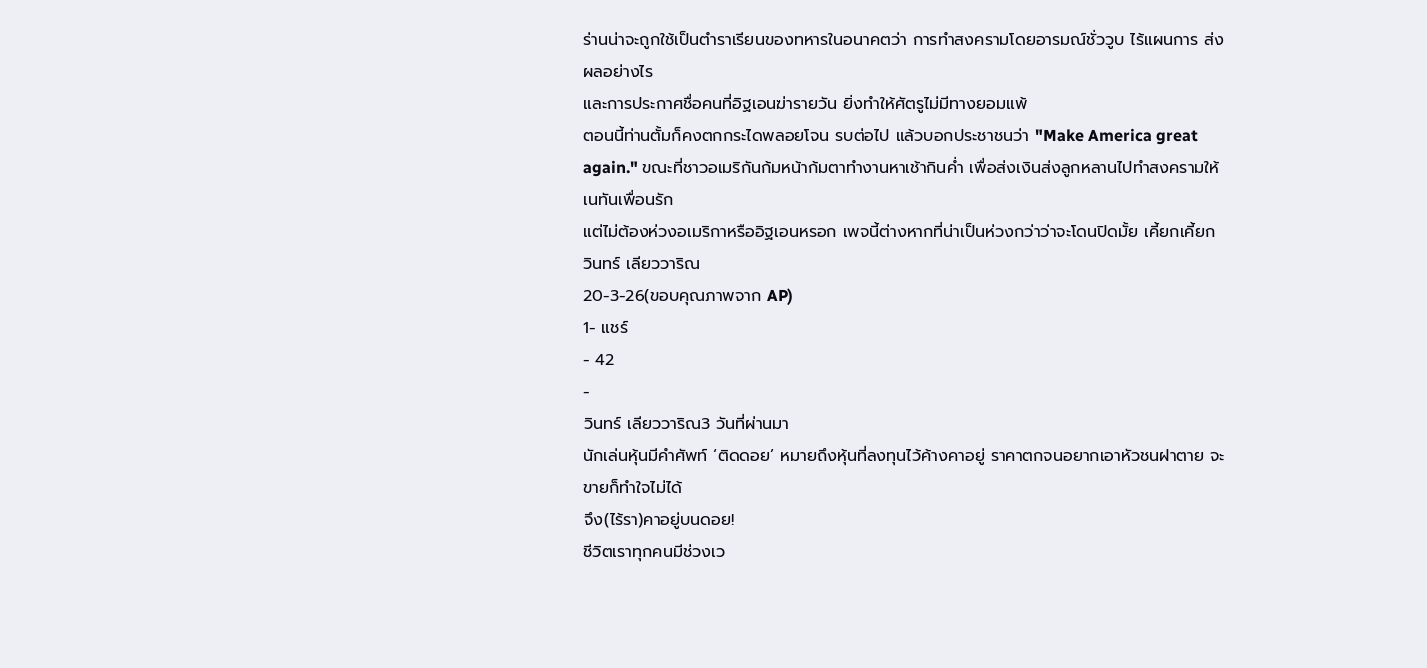ร่านน่าจะถูกใช้เป็นตำราเรียนของทหารในอนาคตว่า การทำสงครามโดยอารมณ์ชั่ววูบ ไร้แผนการ ส่งผลอย่างไร
และการประกาศชื่อคนที่อิฐเอนฆ่ารายวัน ยิ่งทำให้ศัตรูไม่มีทางยอมแพ้
ตอนนี้ท่านตั้มก็คงตกกระไดพลอยโจน รบต่อไป แล้วบอกประชาชนว่า "Make America great again." ขณะที่ชาวอเมริกันก้มหน้าก้มตาทำงานหาเช้ากินค่ำ เพื่อส่งเงินส่งลูกหลานไปทำสงครามให้เนทันเพื่อนรัก
แต่ไม่ต้องห่วงอเมริกาหรืออิฐเอนหรอก เพจนี้ต่างหากที่น่าเป็นห่วงกว่าว่าจะโดนปิดมั้ย เคี้ยกเคี้ยก
วินทร์ เลียววาริณ
20-3-26(ขอบคุณภาพจาก AP)
1- แชร์
- 42
-
วินทร์ เลียววาริณ3 วันที่ผ่านมา
นักเล่นหุ้นมีคำศัพท์ ‘ติดดอย’ หมายถึงหุ้นที่ลงทุนไว้ค้างคาอยู่ ราคาตกจนอยากเอาหัวชนฝาตาย จะขายก็ทำใจไม่ได้
จึง(ไร้รา)คาอยู่บนดอย!
ชีวิตเราทุกคนมีช่วงเว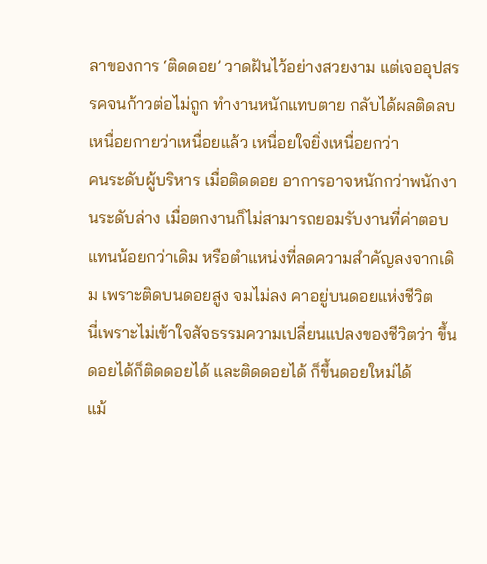ลาของการ ‘ติดดอย’ วาดฝันไว้อย่างสวยงาม แต่เจออุปสรรคจนก้าวต่อไม่ถูก ทำงานหนักแทบตาย กลับได้ผลติดลบ เหนื่อยกายว่าเหนื่อยแล้ว เหนื่อยใจยิ่งเหนื่อยกว่า
คนระดับผู้บริหาร เมื่อติดดอย อาการอาจหนักกว่าพนักงานระดับล่าง เมื่อตกงานก็ไม่สามารถยอมรับงานที่ค่าตอบแทนน้อยกว่าเดิม หรือตำแหน่งที่ลดความสำคัญลงจากเดิม เพราะติดบนดอยสูง จมไม่ลง คาอยู่บนดอยแห่งชีวิต
นี่เพราะไม่เข้าใจสัจธรรมความเปลี่ยนแปลงของชีวิตว่า ขึ้นดอยได้ก็ติดดอยได้ และติดดอยได้ ก็ขึ้นดอยใหม่ได้
แม้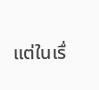แต่ในเรื่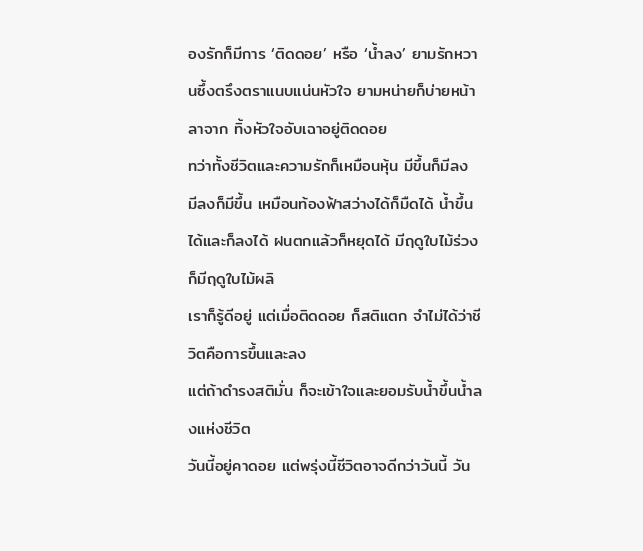องรักก็มีการ ‘ติดดอย’ หรือ ‘น้ำลง’ ยามรักหวานซึ้งตรึงตราแนบแน่นหัวใจ ยามหน่ายก็บ่ายหน้าลาจาก ทิ้งหัวใจอับเฉาอยู่ติดดอย
ทว่าทั้งชีวิตและความรักก็เหมือนหุ้น มีขึ้นก็มีลง มีลงก็มีขึ้น เหมือนท้องฟ้าสว่างได้ก็มืดได้ น้ำขึ้นได้และก็ลงได้ ฝนตกแล้วก็หยุดได้ มีฤดูใบไม้ร่วง ก็มีฤดูใบไม้ผลิ
เราก็รู้ดีอยู่ แต่เมื่อติดดอย ก็สติแตก จำไม่ได้ว่าชีวิตคือการขึ้นและลง
แต่ถ้าดำรงสติมั่น ก็จะเข้าใจและยอมรับน้ำขึ้นน้ำลงแห่งชีวิต
วันนี้อยู่คาดอย แต่พรุ่งนี้ชีวิตอาจดีกว่าวันนี้ วัน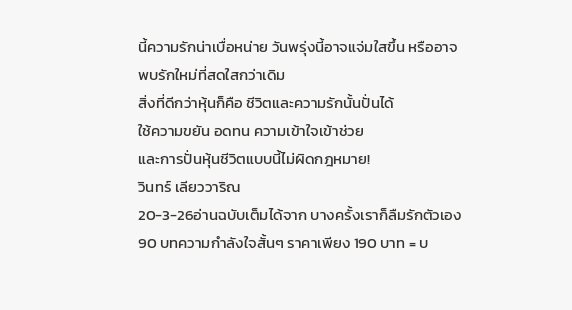นี้ความรักน่าเบื่อหน่าย วันพรุ่งนี้อาจแจ่มใสขึ้น หรืออาจพบรักใหม่ที่สดใสกว่าเดิม
สิ่งที่ดีกว่าหุ้นก็คือ ชีวิตและความรักนั้นปั่นได้
ใช้ความขยัน อดทน ความเข้าใจเข้าช่วย
และการปั่นหุ้นชีวิตแบบนี้ไม่ผิดกฎหมาย!
วินทร์ เลียววาริณ
20-3-26อ่านฉบับเต็มได้จาก บางครั้งเราก็ลืมรักตัวเอง
90 บทความกำลังใจสั้นๆ ราคาเพียง 190 บาท = บ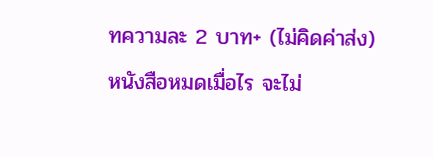ทความละ 2 บาท+ (ไม่คิดค่าส่ง)
หนังสือหมดเมื่อไร จะไม่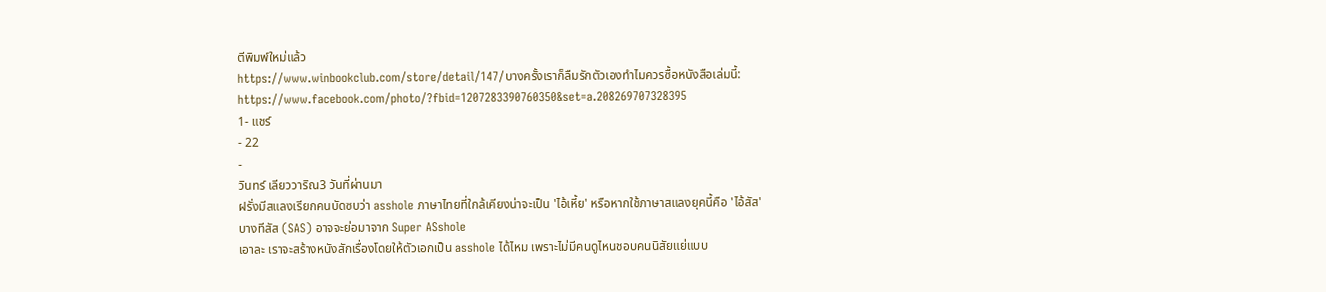ตีพิมพ์ใหม่แล้ว
https://www.winbookclub.com/store/detail/147/บางครั้งเราก็ลืมรักตัวเองทำไมควรซื้อหนังสือเล่มนี้: https://www.facebook.com/photo/?fbid=1207283390760350&set=a.208269707328395
1- แชร์
- 22
-
วินทร์ เลียววาริณ3 วันที่ผ่านมา
ฝรั่งมีสแลงเรียกคนบัดซบว่า asshole ภาษาไทยที่ใกล้เคียงน่าจะเป็น 'ไอ้เหี้ย' หรือหากใช้ภาษาสแลงยุคนี้คือ 'ไอ้สัส'
บางทีสัส (SAS) อาจจะย่อมาจาก Super ASshole
เอาละ เราจะสร้างหนังสักเรื่องโดยให้ตัวเอกเป็น asshole ได้ไหม เพราะไม่มีคนดูไหนชอบคนนิสัยแย่แบบ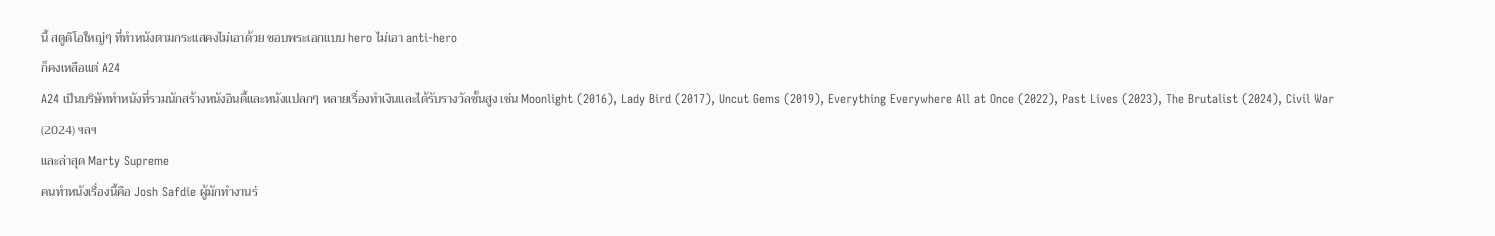นี้ สตูดิโอใหญ่ๆ ที่ทำหนังตามกระแสคงไม่เอาด้วย ชอบพระเอกแบบ hero ไม่เอา anti-hero
ก็คงเหลือแต่ A24
A24 เป็นบริษัททำหนังที่รวมนักสร้างหนังอินดี้และหนังแปลกๆ หลายเรื่องทำเงินและได้รับรางวัลชั้นสูง เช่น Moonlight (2016), Lady Bird (2017), Uncut Gems (2019), Everything Everywhere All at Once (2022), Past Lives (2023), The Brutalist (2024), Civil War (2024) ฯลฯ
และล่าสุด Marty Supreme
คนทำหนังเรื่องนี้คือ Josh Safdie ผู้มักทำงานร่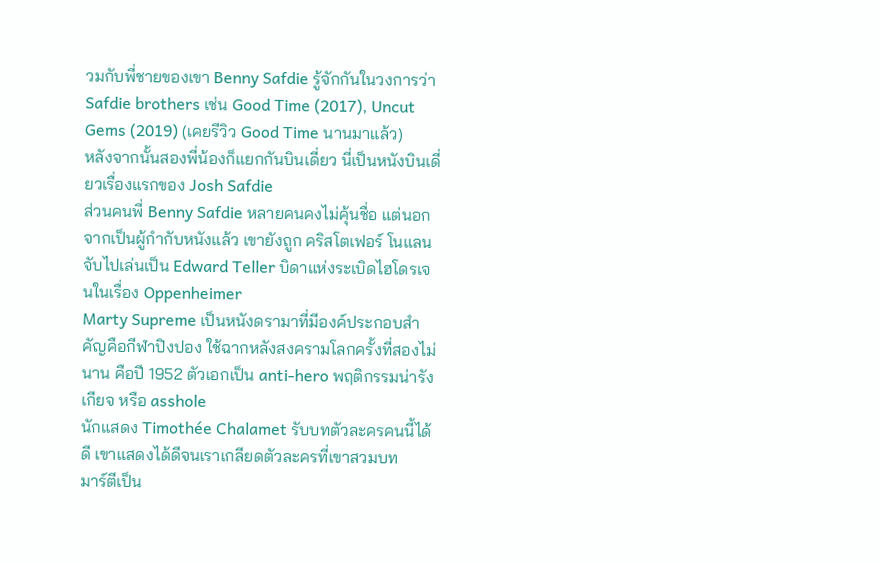วมกับพี่ชายของเขา Benny Safdie รู้จักกันในวงการว่า Safdie brothers เช่น Good Time (2017), Uncut Gems (2019) (เคยรีวิว Good Time นานมาแล้ว)
หลังจากนั้นสองพี่น้องก็แยกกันบินเดี่ยว นี่เป็นหนังบินเดี่ยวเรื่องแรกของ Josh Safdie
ส่วนคนพี่ Benny Safdie หลายคนคงไม่คุ้นชื่อ แต่นอกจากเป็นผู้กำกับหนังแล้ว เขายังถูก คริสโตเฟอร์ โนแลน จับไปเล่นเป็น Edward Teller บิดาแห่งระเบิดไฮโดรเจนในเรื่อง Oppenheimer
Marty Supreme เป็นหนังดรามาที่มีองค์ประกอบสำคัญคือกีฬาปิงปอง ใช้ฉากหลังสงครามโลกครั้งที่สองไม่นาน คือปี 1952 ตัวเอกเป็น anti-hero พฤติกรรมน่ารังเกียจ หรือ asshole
นักแสดง Timothée Chalamet รับบทตัวละครคนนี้ได้ดี เขาแสดงได้ดีจนเราเกลียดตัวละครที่เขาสวมบท
มาร์ตีเป็น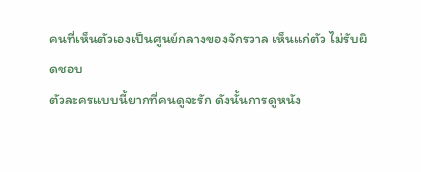คนที่เห็นตัวเองเป็นศูนย์กลางของจักรวาล เห็นแก่ตัว ไม่รับผิดชอบ
ตัวละครแบบนี้ยากที่คนดูจะรัก ดังนั้นการดูหนัง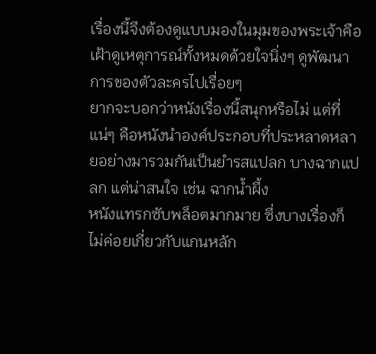เรื่องนี้จึงต้องดูแบบมองในมุมของพระเจ้าคือ เฝ้าดูเหตุการณ์ทั้งหมดด้วยใจนิ่งๆ ดูพัฒนาการของตัวละครไปเรื่อยๆ
ยากจะบอกว่าหนังเรื่องนี้สนุกหรือไม่ แต่ที่แน่ๆ คือหนังนำองค์ประกอบที่ประหลาดหลายอย่างมารวมกันเป็นยำรสแปลก บางฉากแปลก แต่น่าสนใจ เช่น ฉากน้ำผึ้ง
หนังแทรกซับพล็อตมากมาย ซึ่งบางเรื่องก็ไม่ค่อยเกี่ยวกับแกนหลัก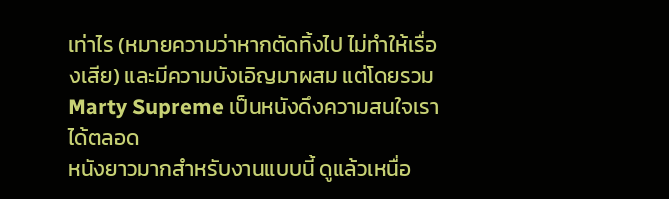เท่าไร (หมายความว่าหากตัดทิ้งไป ไม่ทำให้เรื่องเสีย) และมีความบังเอิญมาผสม แต่โดยรวม Marty Supreme เป็นหนังดึงความสนใจเราได้ตลอด
หนังยาวมากสำหรับงานแบบนี้ ดูแล้วเหนื่อ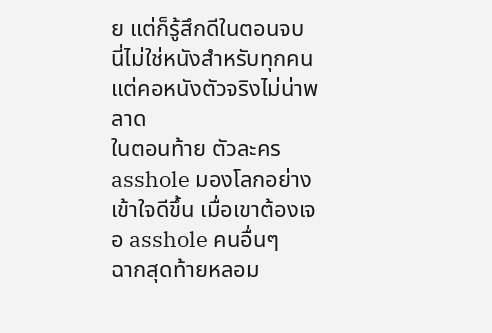ย แต่ก็รู้สึกดีในตอนจบ
นี่ไม่ใช่หนังสำหรับทุกคน แต่คอหนังตัวจริงไม่น่าพลาด
ในตอนท้าย ตัวละคร asshole มองโลกอย่างเข้าใจดีขึ้น เมื่อเขาต้องเจอ asshole คนอื่นๆ
ฉากสุดท้ายหลอม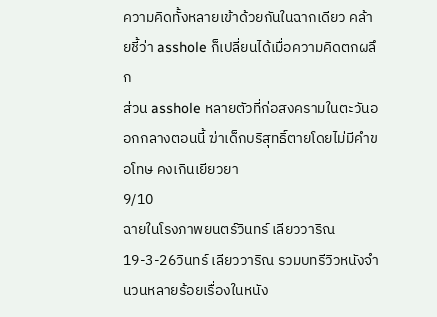ความคิดทั้งหลายเข้าด้วยกันในฉากเดียว คล้ายชี้ว่า asshole ก็เปลี่ยนได้เมื่อความคิดตกผลึก
ส่วน asshole หลายตัวที่ก่อสงครามในตะวันออกกลางตอนนี้ ฆ่าเด็กบริสุทธิ์ตายโดยไม่มีคำขอโทษ คงเกินเยียวยา
9/10
ฉายในโรงภาพยนตร์วินทร์ เลียววาริณ
19-3-26วินทร์ เลียววาริณ รวมบทรีวิวหนังจำนวนหลายร้อยเรื่องในหนัง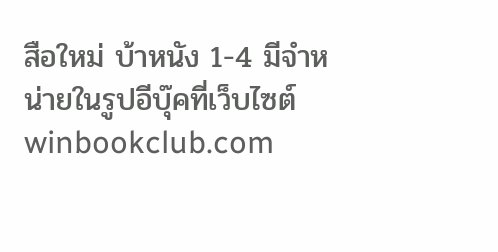สือใหม่ บ้าหนัง 1-4 มีจำหน่ายในรูปอีบุ๊คที่เว็บไซต์ winbookclub.com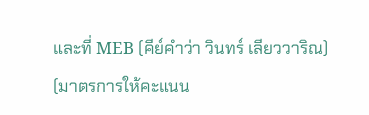และที่ MEB (คีย์คำว่า วินทร์ เลียววาริณ)
(มาตรการให้คะแนน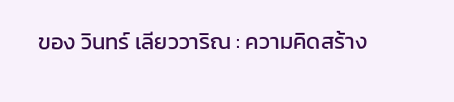ของ วินทร์ เลียววาริณ : ความคิดสร้าง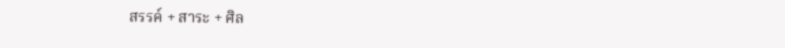สรรค์ + สาระ + ศิล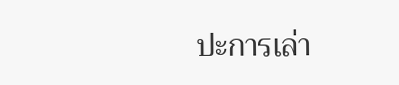ปะการเล่า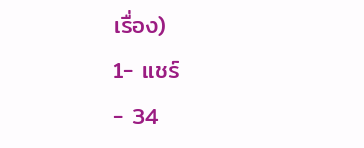เรื่อง)
1- แชร์
- 34